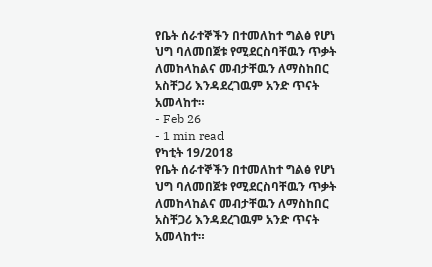የቤት ሰራተኞችን በተመለከተ ግልፅ የሆነ ህግ ባለመበጀቱ የሚደርስባቸዉን ጥቃት ለመከላከልና መብታቸዉን ለማስከበር አስቸጋሪ እንዳደረገዉም አንድ ጥናት አመላከተ።
- Feb 26
- 1 min read
የካቲት 19/2018
የቤት ሰራተኞችን በተመለከተ ግልፅ የሆነ ህግ ባለመበጀቱ የሚደርስባቸዉን ጥቃት ለመከላከልና መብታቸዉን ለማስከበር አስቸጋሪ እንዳደረገዉም አንድ ጥናት አመላከተ።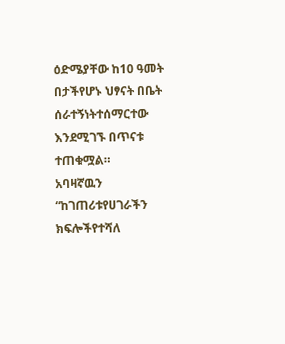ዕድሜያቸው ከ10 ዓመት በታችየሆኑ ህፃናት በቤት ሰራተኝነትተሰማርተው እንደሚገኙ በጥናቱ ተጠቁሟል።
አባዛኛዉን “ከገጠሪቱየሀገራችን ክፍሎችየተሻለ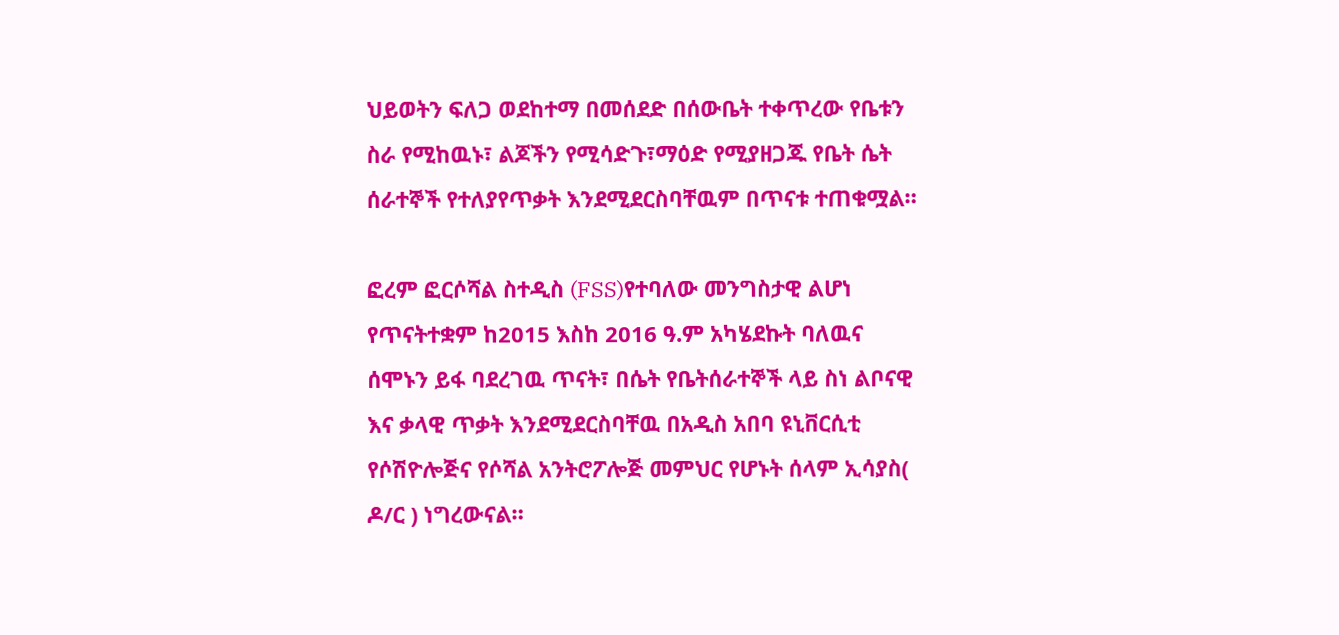ህይወትን ፍለጋ ወደከተማ በመሰደድ በሰውቤት ተቀጥረው የቤቱን ስራ የሚከዉኑ፣ ልጆችን የሚሳድጉ፣ማዕድ የሚያዘጋጁ የቤት ሴት ሰራተኞች የተለያየጥቃት እንደሚደርስባቸዉም በጥናቱ ተጠቁሟል።

ፎረም ፎርሶሻል ስተዲስ (FSS)የተባለው መንግስታዊ ልሆነ የጥናትተቋም ከ2015 እስከ 2016 ዓ.ም አካሄደኩት ባለዉና ሰሞኑን ይፋ ባደረገዉ ጥናት፣ በሴት የቤትሰራተኞች ላይ ስነ ልቦናዊ እና ቃላዊ ጥቃት እንደሚደርስባቸዉ በአዲስ አበባ ዩኒቨርሲቲ የሶሽዮሎጅና የሶሻል አንትሮፖሎጅ መምህር የሆኑት ሰላም ኢሳያስ( ዶ/ር ) ነግረውናል።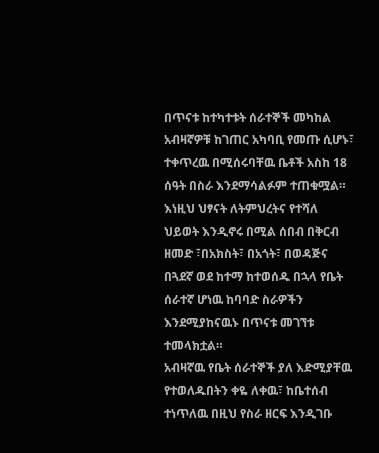በጥናቱ ከተካተቱት ሰራተኞች መካከል አብዛኛዎቹ ከገጠር አካባቢ የመጡ ሲሆኑ፣ ተቀጥረዉ በሚሰሩባቸዉ ቤቶች አስከ 18 ሰዓት በስራ እንደማሳልፉም ተጠቁሟል።
እነዚህ ህፃናት ለትምህረትና የተሻለ ህይወት እንዲኖሩ በሚል ሰበብ በቅርብ ዘመድ ፣በአክስት፣ በአጎት፣ በወዳጅና በጓደኛ ወደ ከተማ ከተወሰዱ በኋላ የቤት ሰራተኛ ሆነዉ ከባባድ ስራዎችን እንደሚያከናዉኑ በጥናቱ መገኘቱ ተመላክቷል።
አብዛኛዉ የቤት ሰራተኞች ያለ እድሚያቸዉ የተወለዱበትን ቀዬ ለቀዉ፣ ከቤተሰብ ተነጥለዉ በዚህ የስራ ዘርፍ እንዲገቡ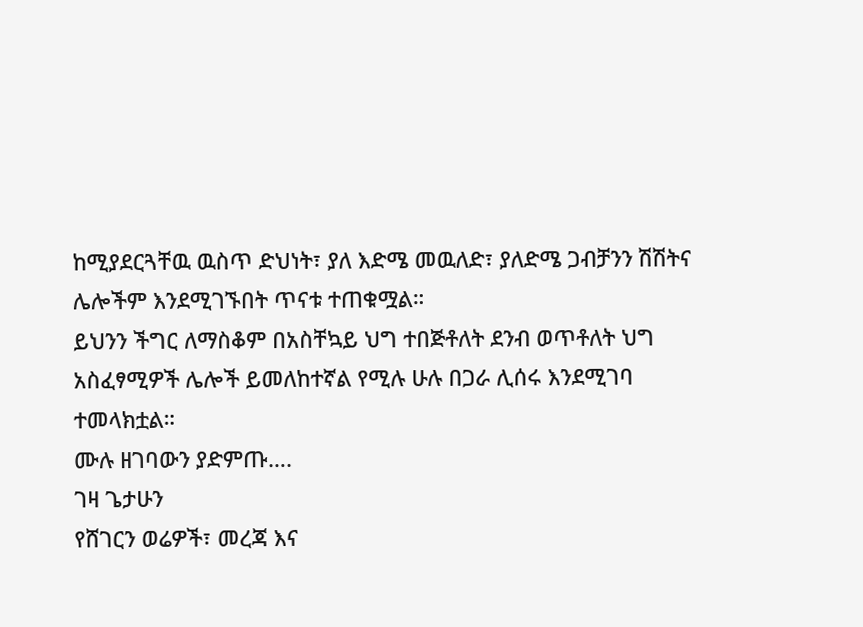ከሚያደርጓቸዉ ዉስጥ ድህነት፣ ያለ እድሜ መዉለድ፣ ያለድሜ ጋብቻንን ሽሽትና ሌሎችም እንደሚገኙበት ጥናቱ ተጠቁሟል።
ይህንን ችግር ለማስቆም በአስቸኳይ ህግ ተበጅቶለት ደንብ ወጥቶለት ህግ አስፈፃሚዎች ሌሎች ይመለከተኛል የሚሉ ሁሉ በጋራ ሊሰሩ እንደሚገባ ተመላክቷል።
ሙሉ ዘገባውን ያድምጡ….
ገዛ ጌታሁን
የሸገርን ወሬዎች፣ መረጃ እና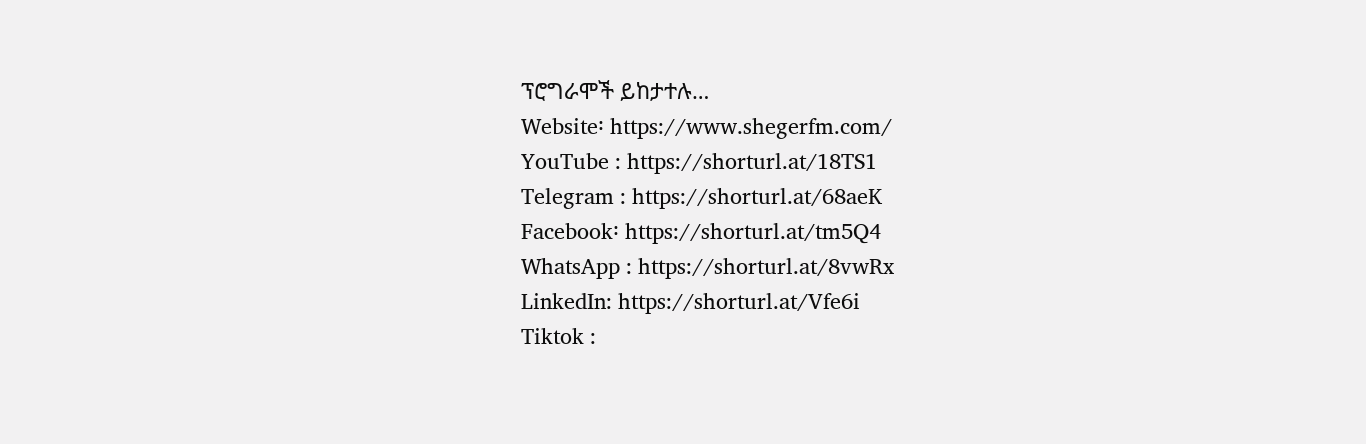ፕሮግራሞች ይከታተሉ…
Website፡ https://www.shegerfm.com/
YouTube : https://shorturl.at/18TS1
Telegram : https://shorturl.at/68aeK
Facebook፡ https://shorturl.at/tm5Q4
WhatsApp : https://shorturl.at/8vwRx
LinkedIn: https://shorturl.at/Vfe6i
Tiktok :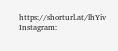https://shorturl.at/lhYiv
Instagram: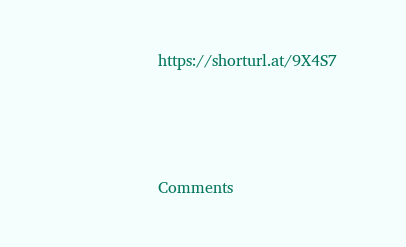https://shorturl.at/9X4S7





Comments